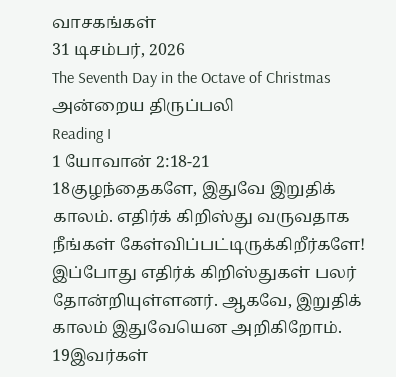வாசகங்கள்
31 டிசம்பர், 2026
The Seventh Day in the Octave of Christmas
அன்றைய திருப்பலி
Reading I
1 யோவான் 2:18-21
18குழந்தைகளே, இதுவே இறுதிக் காலம். எதிர்க் கிறிஸ்து வருவதாக நீங்கள் கேள்விப்பட்டிருக்கிறீர்களே! இப்போது எதிர்க் கிறிஸ்துகள் பலர் தோன்றியுள்ளனர். ஆகவே, இறுதிக் காலம் இதுவேயென அறிகிறோம்.
19இவர்கள்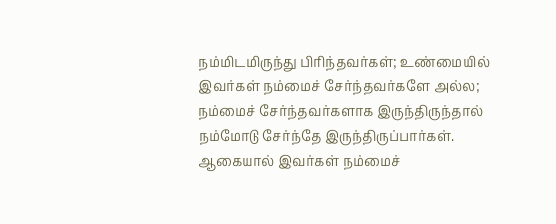நம்மிடமிருந்து பிரிந்தவர்கள்; உண்மையில் இவர்கள் நம்மைச் சேர்ந்தவர்களே அல்ல; நம்மைச் சேர்ந்தவர்களாக இருந்திருந்தால் நம்மோடு சேர்ந்தே இருந்திருப்பார்கள். ஆகையால் இவர்கள் நம்மைச்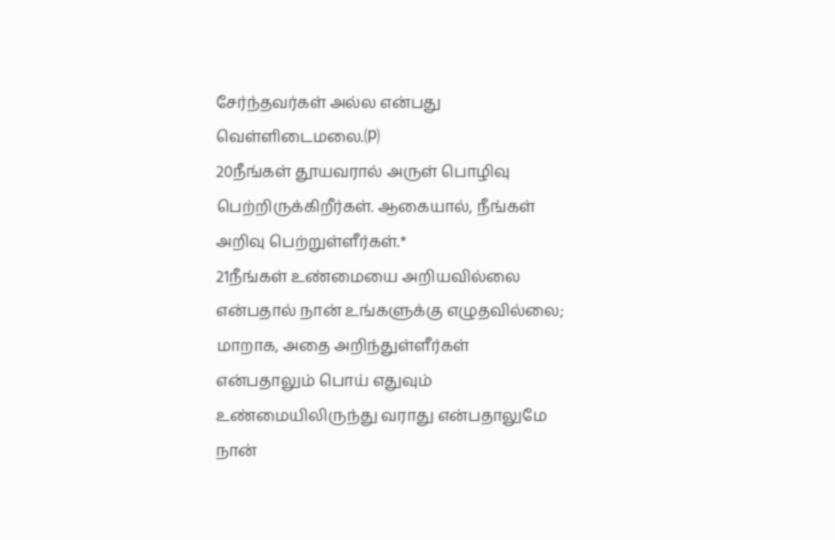சேர்ந்தவர்கள் அல்ல என்பது வெள்ளிடைமலை.⒫
20நீங்கள் தூயவரால் அருள் பொழிவு பெற்றிருக்கிறீர்கள். ஆகையால், நீங்கள் அறிவு பெற்றுள்ளீர்கள்.*
21நீங்கள் உண்மையை அறியவில்லை என்பதால் நான் உங்களுக்கு எழுதவில்லை; மாறாக, அதை அறிந்துள்ளீர்கள் என்பதாலும் பொய் எதுவும் உண்மையிலிருந்து வராது என்பதாலுமே நான்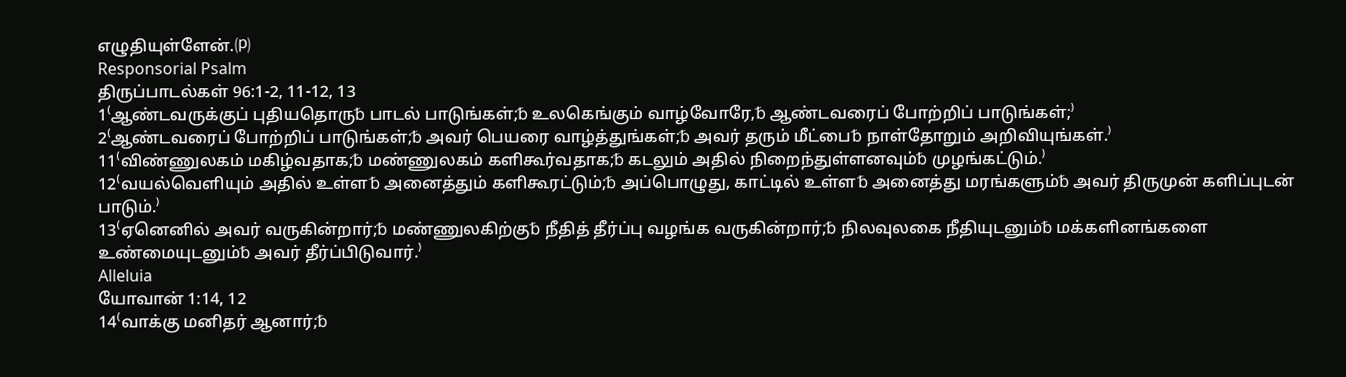எழுதியுள்ளேன்.⒫
Responsorial Psalm
திருப்பாடல்கள் 96:1-2, 11-12, 13
1⁽ஆண்டவருக்குப் புதியதொரு␢ பாடல் பாடுங்கள்;␢ உலகெங்கும் வாழ்வோரே,␢ ஆண்டவரைப் போற்றிப் பாடுங்கள்;⁾
2⁽ஆண்டவரைப் போற்றிப் பாடுங்கள்;␢ அவர் பெயரை வாழ்த்துங்கள்;␢ அவர் தரும் மீட்பை␢ நாள்தோறும் அறிவியுங்கள்.⁾
11⁽விண்ணுலகம் மகிழ்வதாக;␢ மண்ணுலகம் களிகூர்வதாக;␢ கடலும் அதில் நிறைந்துள்ளனவும்␢ முழங்கட்டும்.⁾
12⁽வயல்வெளியும் அதில் உள்ள␢ அனைத்தும் களிகூரட்டும்;␢ அப்பொழுது, காட்டில் உள்ள␢ அனைத்து மரங்களும்␢ அவர் திருமுன் களிப்புடன் பாடும்.⁾
13⁽ஏனெனில் அவர் வருகின்றார்;␢ மண்ணுலகிற்கு␢ நீதித் தீர்ப்பு வழங்க வருகின்றார்;␢ நிலவுலகை நீதியுடனும்␢ மக்களினங்களை உண்மையுடனும்␢ அவர் தீர்ப்பிடுவார்.⁾
Alleluia
யோவான் 1:14, 12
14⁽வாக்கு மனிதர் ஆனார்;␢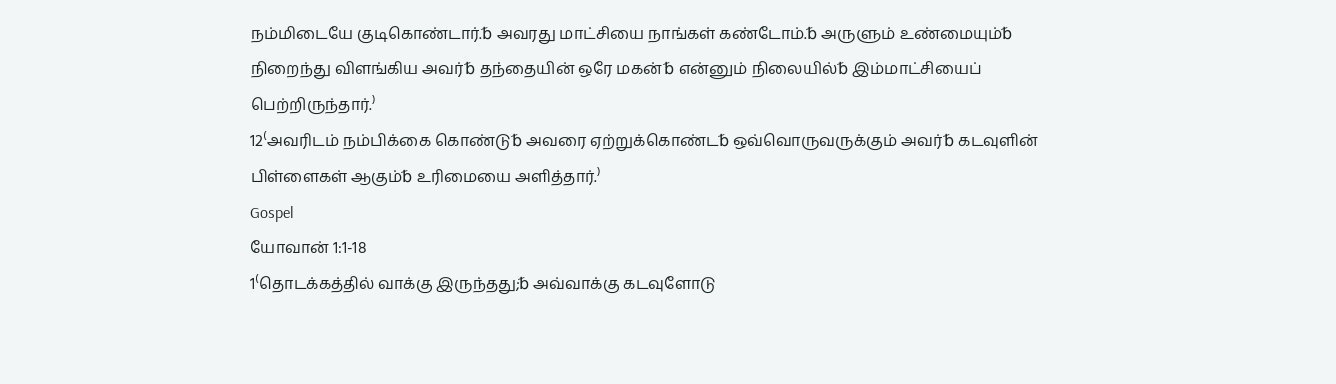நம்மிடையே குடிகொண்டார்.␢ அவரது மாட்சியை நாங்கள் கண்டோம்.␢ அருளும் உண்மையும்␢ நிறைந்து விளங்கிய அவர்␢ தந்தையின் ஒரே மகன்␢ என்னும் நிலையில்␢ இம்மாட்சியைப் பெற்றிருந்தார்.⁾
12⁽அவரிடம் நம்பிக்கை கொண்டு␢ அவரை ஏற்றுக்கொண்ட␢ ஒவ்வொருவருக்கும் அவர்␢ கடவுளின் பிள்ளைகள் ஆகும்␢ உரிமையை அளித்தார்.⁾
Gospel
யோவான் 1:1-18
1⁽தொடக்கத்தில் வாக்கு இருந்தது;␢ அவ்வாக்கு கடவுளோடு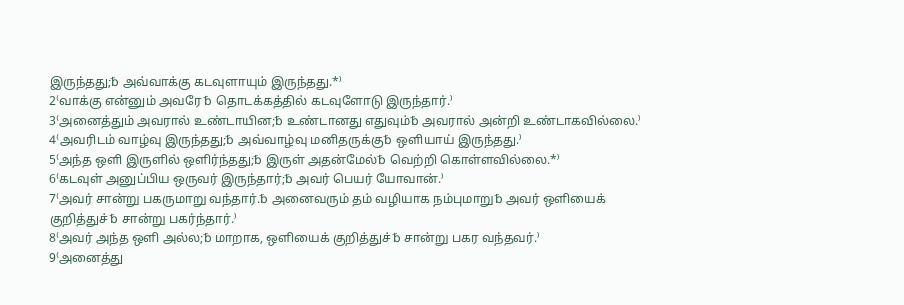இருந்தது;␢ அவ்வாக்கு கடவுளாயும் இருந்தது.*⁾
2⁽வாக்கு என்னும் அவரே␢ தொடக்கத்தில் கடவுளோடு இருந்தார்.⁾
3⁽அனைத்தும் அவரால் உண்டாயின;␢ உண்டானது எதுவும்␢ அவரால் அன்றி உண்டாகவில்லை.⁾
4⁽அவரிடம் வாழ்வு இருந்தது;␢ அவ்வாழ்வு மனிதருக்கு␢ ஒளியாய் இருந்தது.⁾
5⁽அந்த ஒளி இருளில் ஒளிர்ந்தது;␢ இருள் அதன்மேல்␢ வெற்றி கொள்ளவில்லை.*⁾
6⁽கடவுள் அனுப்பிய ஒருவர் இருந்தார்;␢ அவர் பெயர் யோவான்.⁾
7⁽அவர் சான்று பகருமாறு வந்தார்.␢ அனைவரும் தம் வழியாக நம்புமாறு␢ அவர் ஒளியைக் குறித்துச்␢ சான்று பகர்ந்தார்.⁾
8⁽அவர் அந்த ஒளி அல்ல;␢ மாறாக, ஒளியைக் குறித்துச்␢ சான்று பகர வந்தவர்.⁾
9⁽அனைத்து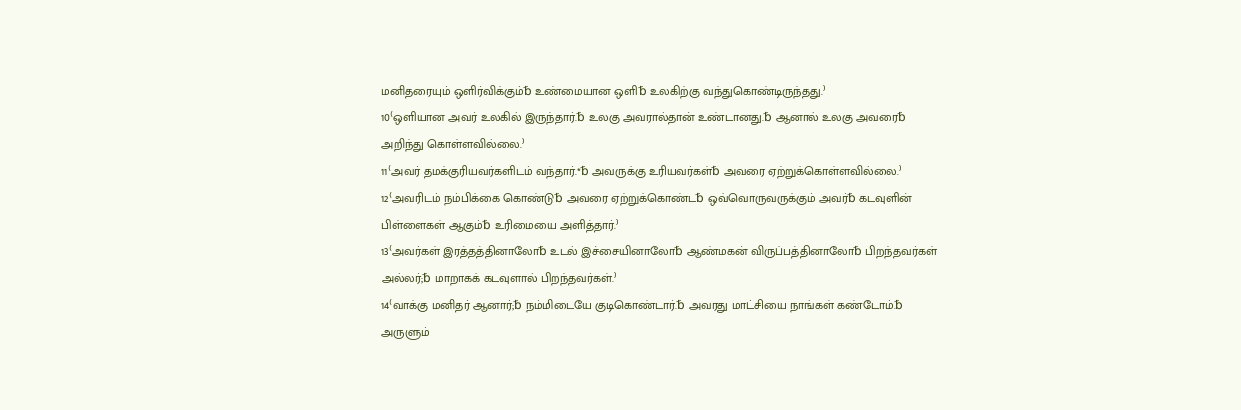மனிதரையும் ஒளிர்விக்கும்␢ உண்மையான ஒளி␢ உலகிற்கு வந்துகொண்டிருந்தது.⁾
10⁽ஒளியான அவர் உலகில் இருந்தார்.␢ உலகு அவரால்தான் உண்டானது.␢ ஆனால் உலகு அவரை␢ அறிந்து கொள்ளவில்லை.⁾
11⁽அவர் தமக்குரியவர்களிடம் வந்தார்.*␢ அவருக்கு உரியவர்கள்␢ அவரை ஏற்றுக்கொள்ளவில்லை.⁾
12⁽அவரிடம் நம்பிக்கை கொண்டு␢ அவரை ஏற்றுக்கொண்ட␢ ஒவ்வொருவருக்கும் அவர்␢ கடவுளின் பிள்ளைகள் ஆகும்␢ உரிமையை அளித்தார்.⁾
13⁽அவர்கள் இரத்தத்தினாலோ␢ உடல் இச்சையினாலோ␢ ஆண்மகன் விருப்பத்தினாலோ␢ பிறந்தவர்கள் அல்லர்;␢ மாறாகக் கடவுளால் பிறந்தவர்கள்.⁾
14⁽வாக்கு மனிதர் ஆனார்;␢ நம்மிடையே குடிகொண்டார்.␢ அவரது மாட்சியை நாங்கள் கண்டோம்.␢ அருளும்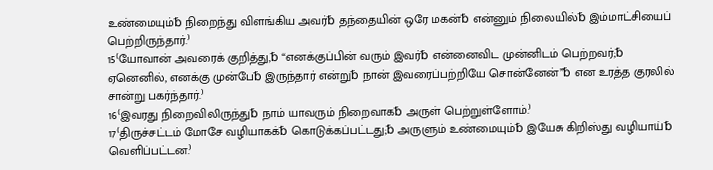உண்மையும்␢ நிறைந்து விளங்கிய அவர்␢ தந்தையின் ஒரே மகன்␢ என்னும் நிலையில்␢ இம்மாட்சியைப் பெற்றிருந்தார்.⁾
15⁽யோவான் அவரைக் குறித்து,␢ “எனக்குப்பின் வரும் இவர்␢ என்னைவிட முன்னிடம் பெற்றவர்;␢ ஏனெனில், எனக்கு முன்பே␢ இருந்தார் என்று␢ நான் இவரைப்பற்றியே சொன்னேன்”␢ என உரத்த குரலில் சான்று பகர்ந்தார்.⁾
16⁽இவரது நிறைவிலிருந்து␢ நாம் யாவரும் நிறைவாக␢ அருள் பெற்றுள்ளோம்.⁾
17⁽திருச்சட்டம் மோசே வழியாகக்␢ கொடுக்கப்பட்டது;␢ அருளும் உண்மையும்␢ இயேசு கிறிஸ்து வழியாய்␢ வெளிப்பட்டன.⁾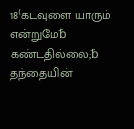18⁽கடவுளை யாரும் என்றுமே␢ கண்டதில்லை;␢ தந்தையின்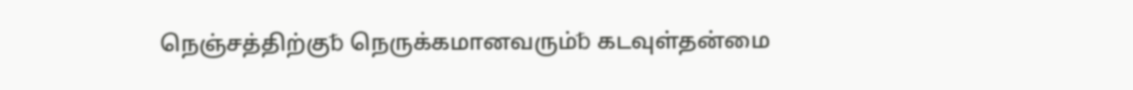நெஞ்சத்திற்கு␢ நெருக்கமானவரும்␢ கடவுள்தன்மை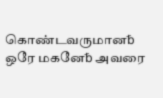கொண்டவருமான␢ ஒரே மகனே␢ அவரை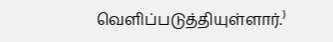வெளிப்படுத்தியுள்ளார்.⁾